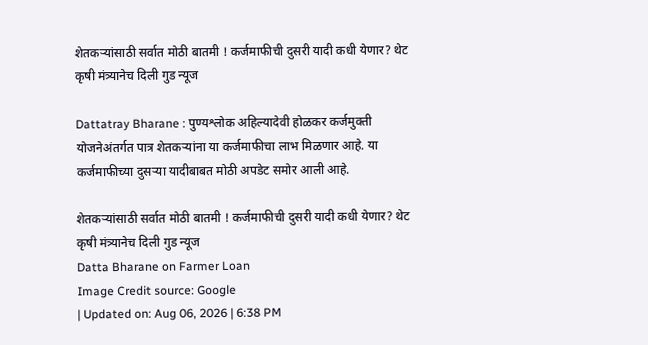शेतकऱ्यांसाठी सर्वात मोठी बातमी ! कर्जमाफीची दुसरी यादी कधी येणार? थेट कृषी मंत्र्यानेच दिली गुड न्यूज

Dattatray Bharane : पुण्यश्लोक अहिल्यादेवी होळकर कर्जमुक्ती योजनेअंतर्गत पात्र शेतकऱ्यांना या कर्जमाफीचा लाभ मिळणार आहे. या कर्जमाफीच्या दुसऱ्या यादीबाबत मोठी अपडेट समोर आली आहे.

शेतकऱ्यांसाठी सर्वात मोठी बातमी ! कर्जमाफीची दुसरी यादी कधी येणार? थेट कृषी मंत्र्यानेच दिली गुड न्यूज
Datta Bharane on Farmer Loan
Image Credit source: Google
| Updated on: Aug 06, 2026 | 6:38 PM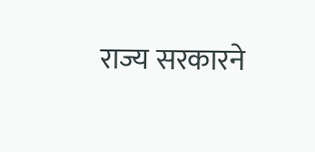राज्य सरकारने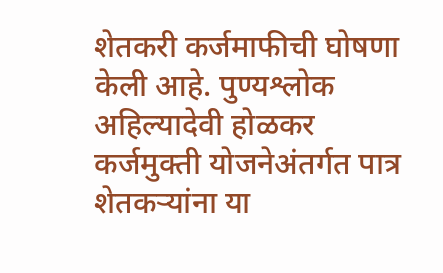शेतकरी कर्जमाफीची घोषणा केली आहे. पुण्यश्लोक अहिल्यादेवी होळकर कर्जमुक्ती योजनेअंतर्गत पात्र शेतकऱ्यांना या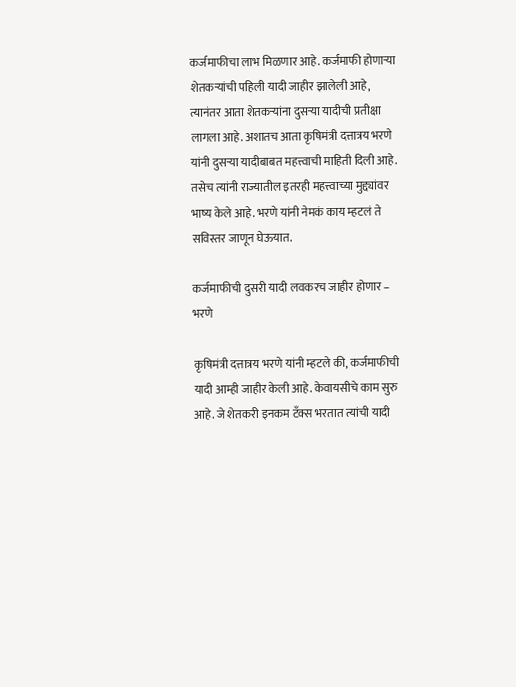कर्जमाफीचा लाभ मिळणार आहे. कर्जमाफी होणाऱ्या शेतकऱ्यांची पहिली यादी जाहीर झालेली आहे, त्यानंतर आता शेतकऱ्यांना दुसऱ्या यादीची प्रतीक्षा लागला आहे. अशातच आता कृषिमंत्री दत्तात्रय भरणे यांनी दुसऱ्या यादीबाबत महत्त्वाची माहिती दिली आहे. तसेच त्यांनी राज्यातील इतरही महत्त्वाच्या मुद्द्यांवर भाष्य केले आहे. भरणे यांनी नेमकं काय म्हटलं ते सविस्तर जाणून घेऊयात.

कर्जमाफीची दुसरी यादी लवकरच जाहीर होणार – भरणे

कृषिमंत्री दत्तात्रय भरणे यांनी म्हटले की, कर्जमाफीची यादी आम्ही जाहीर केली आहे. केवायसीचे काम सुरु आहे. जे शेतकरी इनकम टँक्स भरतात त्यांची यादी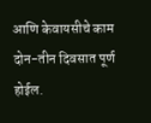आणि केवायसीचे काम दोन-तीन दिवसात पूर्ण होईल.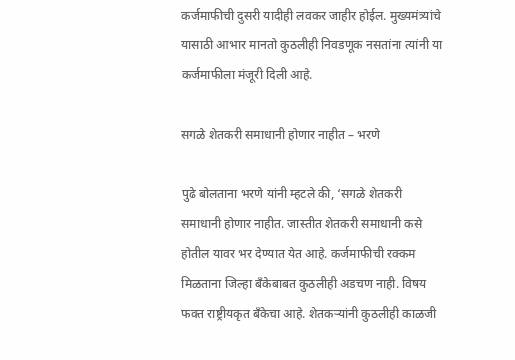कर्जमाफीची दुसरी यादीही लवकर जाहीर होईल. मुख्यमंत्र्यांचे यासाठी आभार मानतो कुठलीही निवडणूक नसतांना त्यांनी या कर्जमाफीला मंजूरी दिली आहे.

सगळे शेतकरी समाधानी होणार नाहीत – भरणे

पुढे बोलताना भरणे यांनी म्हटले की, ‘सगळे शेतकरी समाधानी होणार नाहीत. जास्तीत शेतकरी समाधानी कसे होतील यावर भर देण्यात येत आहे. कर्जमाफीची रक्कम मिळताना जिल्हा बँकेबाबत कुठलीही अडचण नाही. विषय फक्त राष्ट्रीयकृत बँकेचा आहे. शेतकऱ्यांनी कुठलीही काळजी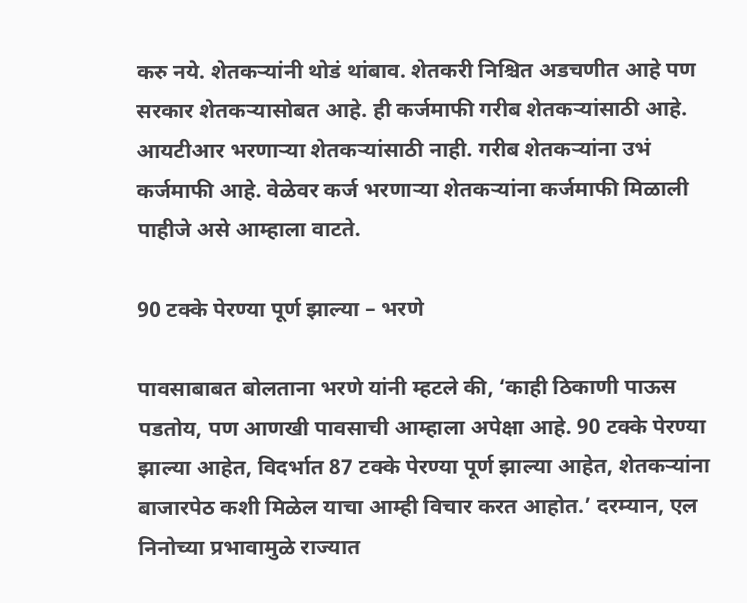करु नये. शेतकऱ्यांनी थोडं थांबाव. शेतकरी निश्चित अडचणीत आहे पण सरकार शेतकऱ्यासोबत आहे. ही कर्जमाफी गरीब शेतकऱ्यांसाठी आहे. आयटीआर भरणाऱ्या शेतकऱ्यांसाठी नाही. गरीब शेतकऱ्यांना उभं कर्जमाफी आहे. वेळेवर कर्ज भरणाऱ्या शेतकऱ्यांना कर्जमाफी मिळाली पाहीजे असे आम्हाला वाटते.

90 टक्के पेरण्या पूर्ण झाल्या – भरणे

पावसाबाबत बोलताना भरणे यांनी म्हटले की, ‘काही ठिकाणी पाऊस पडतोय, पण आणखी पावसाची आम्हाला अपेक्षा आहे. 90 टक्के पेरण्या झाल्या आहेत, विदर्भात 87 टक्के पेरण्या पूर्ण झाल्या आहेत, शेतकऱ्यांना बाजारपेठ कशी मिळेल याचा आम्ही विचार करत आहोत.’ दरम्यान, एल निनोच्या प्रभावामुळे राज्यात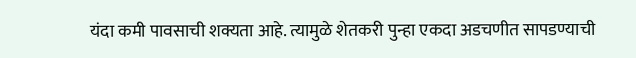यंदा कमी पावसाची शक्यता आहे. त्यामुळे शेतकरी पुन्हा एकदा अडचणीत सापडण्याची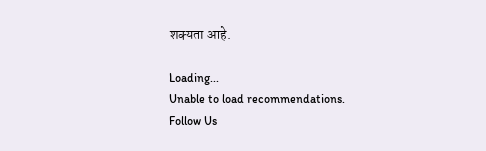शक्यता आहे.

Loading...
Unable to load recommendations.
Follow Us